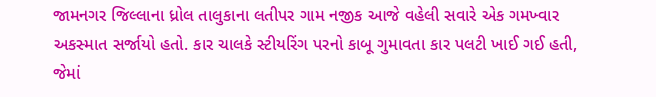જામનગર જિલ્લાના ધ્રોલ તાલુકાના લતીપર ગામ નજીક આજે વહેલી સવારે એક ગમખ્વાર અકસ્માત સર્જાયો હતો. કાર ચાલકે સ્ટીયરિંગ પરનો કાબૂ ગુમાવતા કાર પલટી ખાઈ ગઈ હતી, જેમાં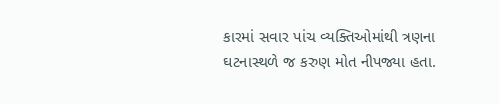કારમાં સવાર પાંચ વ્યક્તિઓમાંથી ત્રણના ઘટનાસ્થળે જ કરુણ મોત નીપજ્યા હતા.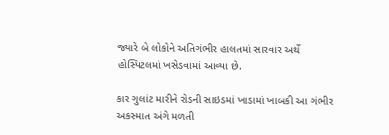જ્યારે બે લોકોને અતિગંભીર હાલતમાં સારવાર અર્થે હોસ્પિટલમાં ખસેડવામાં આવ્યા છે.

કાર ગુલાંટ મારીને રોડની સાઇડમાં ખાડામાં ખાબકી આ ગંભીર અકસ્માત અંગે મળતી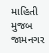માહિતી મુજબ જામનગર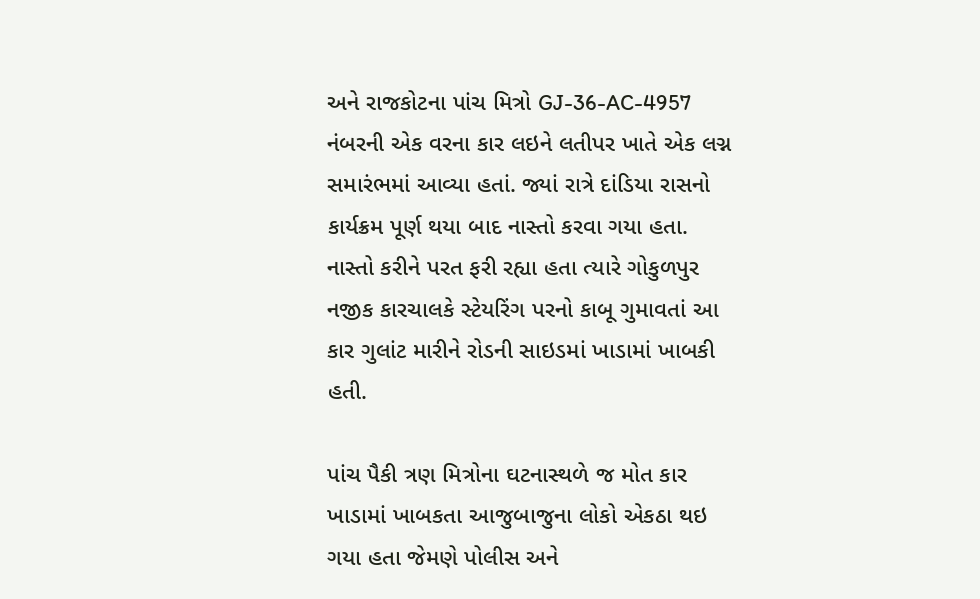અને રાજકોટના પાંચ મિત્રો GJ-36-AC-4957 નંબરની એક વરના કાર લઇને લતીપર ખાતે એક લગ્ન સમારંભમાં આવ્યા હતાં. જ્યાં રાત્રે દાંડિયા રાસનો કાર્યક્રમ પૂર્ણ થયા બાદ નાસ્તો કરવા ગયા હતા. નાસ્તો કરીને પરત ફરી રહ્યા હતા ત્યારે ગોકુળપુર નજીક કારચાલકે સ્ટેયરિંગ પરનો કાબૂ ગુમાવતાં આ કાર ગુલાંટ મારીને રોડની સાઇડમાં ખાડામાં ખાબકી હતી.

પાંચ પૈકી ત્રણ મિત્રોના ઘટનાસ્થળે જ મોત કાર ખાડામાં ખાબકતા આજુબાજુના લોકો એકઠા થઇ ગયા હતા જેમણે પોલીસ અને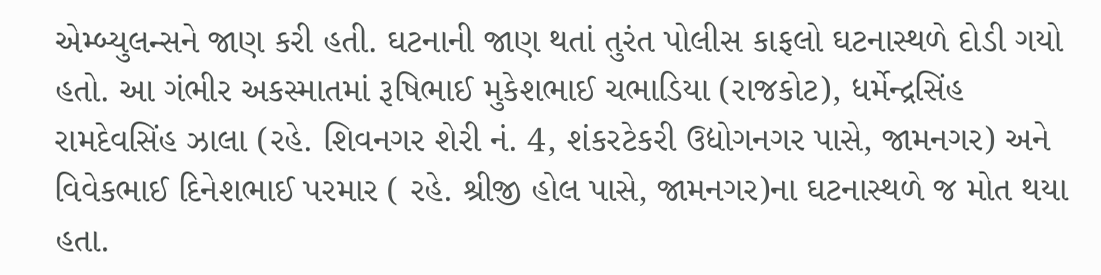એમ્બ્યુલન્સને જાણ કરી હતી. ઘટનાની જાણ થતાં તુરંત પોલીસ કાફલો ઘટનાસ્થળે દોડી ગયો હતો. આ ગંભીર અકસ્માતમાં રૂષિભાઈ મુકેશભાઈ ચભાડિયા (રાજકોટ), ધર્મેન્દ્રસિંહ રામદેવસિંહ ઝાલા (રહે. શિવનગર શેરી નં. 4, શંકરટેકરી ઉદ્યોગનગર પાસે, જામનગર) અને વિવેકભાઈ દિનેશભાઈ પરમાર ( રહે. શ્રીજી હોલ પાસે, જામનગર)ના ઘટનાસ્થળે જ મોત થયા હતા.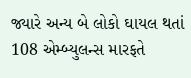જ્યારે અન્ય બે લોકો ઘાયલ થતાં 108 એમ્બ્યુલન્સ મારફતે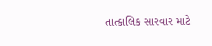તાત્કાલિક સારવાર માટે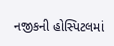નજીકની હોસ્પિટલમાં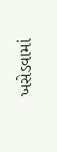ખસેડવામાં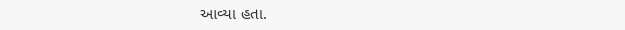આવ્યા હતા.